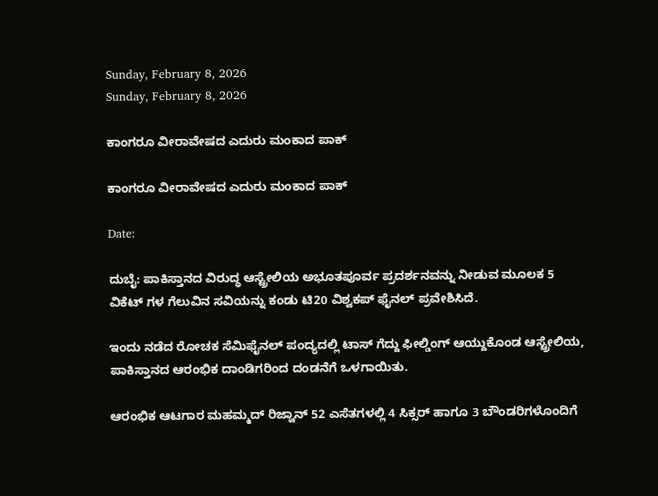Sunday, February 8, 2026
Sunday, February 8, 2026

ಕಾಂಗರೂ ವೀರಾವೇಷದ ಎದುರು ಮಂಕಾದ ಪಾಕ್

ಕಾಂಗರೂ ವೀರಾವೇಷದ ಎದುರು ಮಂಕಾದ ಪಾಕ್

Date:

ದುಬೈ: ಪಾಕಿಸ್ತಾನದ ವಿರುದ್ಧ ಆಸ್ಟ್ರೇಲಿಯ ಅಭೂತಪೂರ್ವ ಪ್ರದರ್ಶನವನ್ನು ನೀಡುವ ಮೂಲಕ 5 ವಿಕೆಟ್ ಗಳ ಗೆಲುವಿನ ಸವಿಯನ್ನು ಕಂಡು ಟಿ20 ವಿಶ್ವಕಪ್ ಫೈನಲ್ ಪ್ರವೇಶಿಸಿದೆ.

ಇಂದು ನಡೆದ ರೋಚಕ ಸೆಮಿಫೈನಲ್ ಪಂದ್ಯದಲ್ಲಿ ಟಾಸ್ ಗೆದ್ದು ಫೀಲ್ಡಿಂಗ್ ಆಯ್ದುಕೊಂಡ ಆಸ್ಟ್ರೇಲಿಯ, ಪಾಕಿಸ್ತಾನದ ಆರಂಭಿಕ ದಾಂಡಿಗರಿಂದ ದಂಡನೆಗೆ ಒಳಗಾಯಿತು.

ಆರಂಭಿಕ ಆಟಗಾರ ಮಹಮ್ಮದ್ ರಿಜ್ವಾನ್ 52 ಎಸೆತಗಳಲ್ಲಿ 4 ಸಿಕ್ಸರ್ ಹಾಗೂ 3 ಬೌಂಡರಿಗಳೊಂದಿಗೆ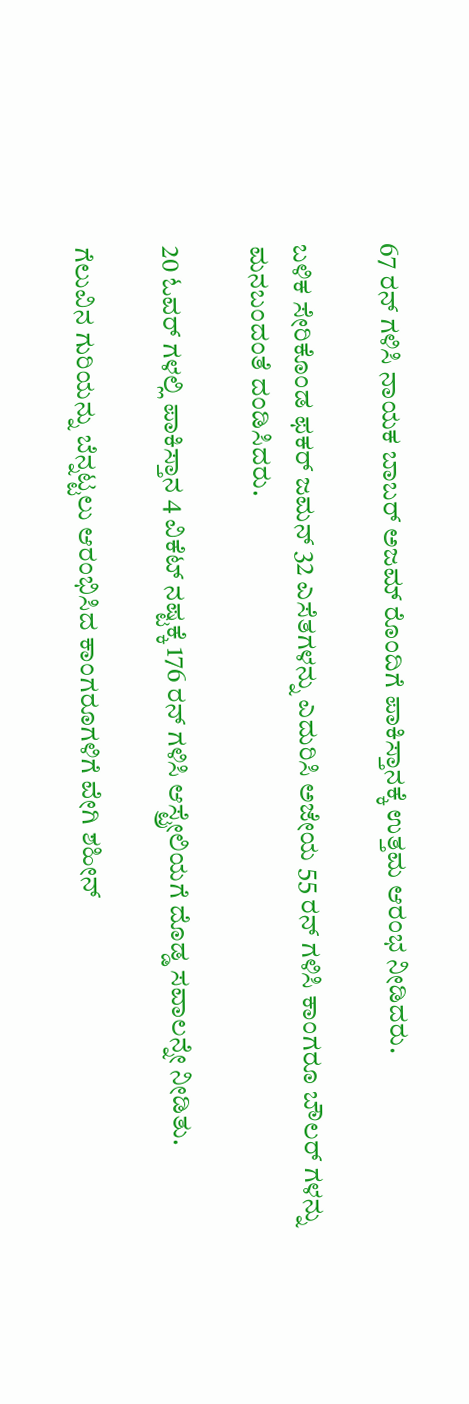67 ರನ್ ಗಳಿಸಿ ನಾಯಕ ಬಾಬರ್ ಅಜಮ್ ರೊಂದಿಗೆ ಪಾಕಿಸ್ತಾನಕ್ಕೆ ಉತ್ತಮ ಆರಂಭ ನೀಡಿದರು.

ಬಳಿಕ ಸೇರಿಕೊಂಡ ಫಕರ್ ಜಮನ್ 32 ಎಸೆತಗಳನ್ನು ಎದುರಿಸಿ ಅಜೇಯ 55 ರನ್ ಗಳಿಸಿ ಕಾಂಗರೂ ಬೌಲರ್ ಗಳನ್ನು ಮನಬಂದಂತೆ ದಂಡಿಸಿದರು.

20 ಓವರ್ ಗಳಲ್ಲಿ ಪಾಕಿಸ್ತಾನ 4 ವಿಕೆಟ್ ನಷ್ಟಕ್ಕೆ 176 ರನ್ ಗಳಿಸಿ ಆಸ್ಟ್ರೇಲಿಯಗೆ ದೊಡ್ಡ ಸವಾಲನ್ನೇ ನೀಡಿತು.

ಗೆಲುವಿನ ಗುರಿಯನ್ನು ಬೆನ್ನಟ್ಟಲು ಆರಂಭಿಸಿದ ಕಾಂಗರೂಗಳಿಗೆ ವೇಗಿ ಶಹೀನ್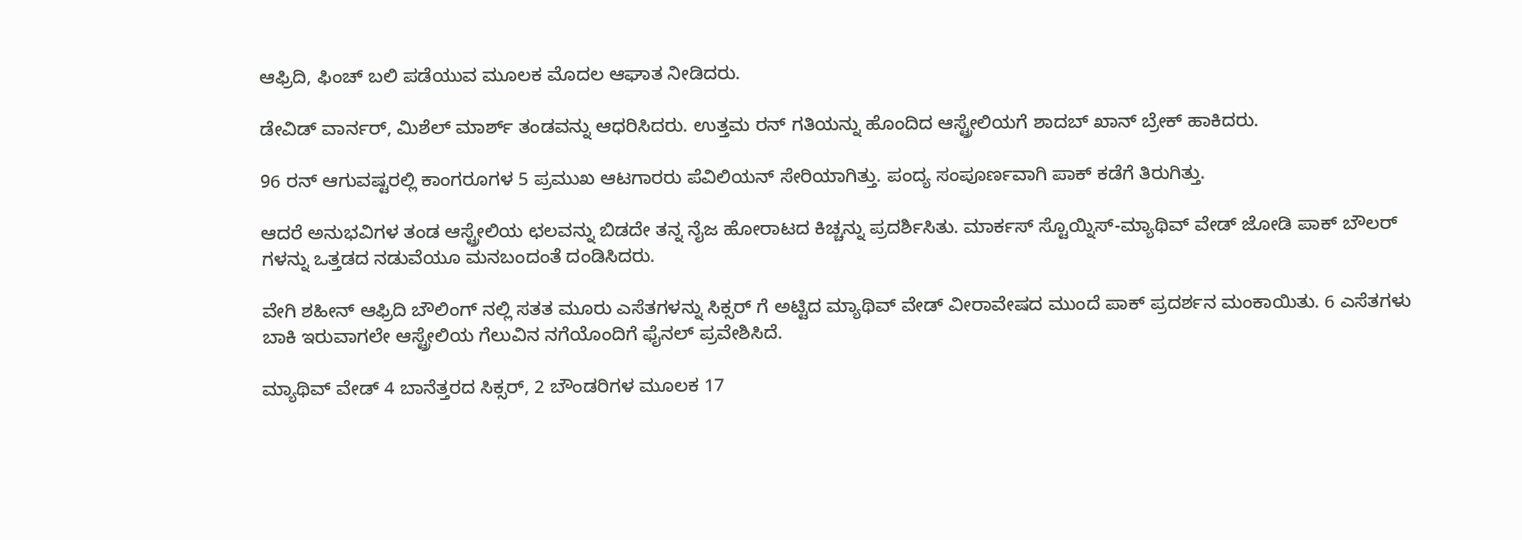ಆಫ್ರಿದಿ, ಫಿಂಚ್ ಬಲಿ ಪಡೆಯುವ ಮೂಲಕ ಮೊದಲ ಆಘಾತ ನೀಡಿದರು.

ಡೇವಿಡ್ ವಾರ್ನರ್, ಮಿಶೆಲ್ ಮಾರ್ಶ್ ತಂಡವನ್ನು ಆಧರಿಸಿದರು. ಉತ್ತಮ ರನ್ ಗತಿಯನ್ನು ಹೊಂದಿದ ಆಸ್ಟ್ರೇಲಿಯಗೆ ಶಾದಬ್ ಖಾನ್ ಬ್ರೇಕ್ ಹಾಕಿದರು.

96 ರನ್ ಆಗುವಷ್ಟರಲ್ಲಿ ಕಾಂಗರೂಗಳ 5 ಪ್ರಮುಖ ಆಟಗಾರರು ಪೆವಿಲಿಯನ್ ಸೇರಿಯಾಗಿತ್ತು. ಪಂದ್ಯ ಸಂಪೂರ್ಣವಾಗಿ ಪಾಕ್ ಕಡೆಗೆ ತಿರುಗಿತ್ತು.

ಆದರೆ ಅನುಭವಿಗಳ ತಂಡ ಆಸ್ಟ್ರೇಲಿಯ ಛಲವನ್ನು ಬಿಡದೇ ತನ್ನ ನೈಜ ಹೋರಾಟದ ಕಿಚ್ಚನ್ನು ಪ್ರದರ್ಶಿಸಿತು. ಮಾರ್ಕಸ್ ಸ್ಟೊಯ್ನಿಸ್-ಮ್ಯಾಥಿವ್ ವೇಡ್ ಜೋಡಿ ಪಾಕ್ ಬೌಲರ್ ಗಳನ್ನು ಒತ್ತಡದ ನಡುವೆಯೂ ಮನಬಂದಂತೆ ದಂಡಿಸಿದರು.

ವೇಗಿ ಶಹೀನ್ ಆಫ್ರಿದಿ ಬೌಲಿಂಗ್ ನಲ್ಲಿ ಸತತ ಮೂರು ಎಸೆತಗಳನ್ನು ಸಿಕ್ಸರ್ ಗೆ ಅಟ್ಟಿದ ಮ್ಯಾಥಿವ್ ವೇಡ್ ವೀರಾವೇಷದ ಮುಂದೆ ಪಾಕ್ ಪ್ರದರ್ಶನ ಮಂಕಾಯಿತು. 6 ಎಸೆತಗಳು ಬಾಕಿ ಇರುವಾಗಲೇ ಆಸ್ಟ್ರೇಲಿಯ ಗೆಲುವಿನ ನಗೆಯೊಂದಿಗೆ ಫೈನಲ್ ಪ್ರವೇಶಿಸಿದೆ.

ಮ್ಯಾಥಿವ್ ವೇಡ್ 4 ಬಾನೆತ್ತರದ ಸಿಕ್ಸರ್, 2 ಬೌಂಡರಿಗಳ ಮೂಲಕ 17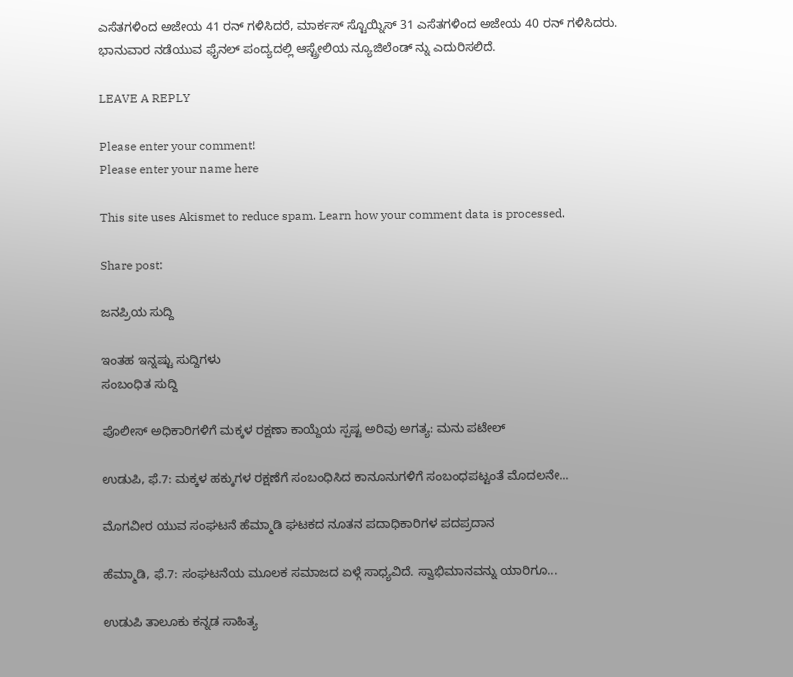ಎಸೆತಗಳಿಂದ ಅಜೇಯ 41 ರನ್ ಗಳಿಸಿದರೆ, ಮಾರ್ಕಸ್ ಸ್ಟೊಯ್ನಿಸ್ 31 ಎಸೆತಗಳಿಂದ ಅಜೇಯ 40 ರನ್ ಗಳಿಸಿದರು. ಭಾನುವಾರ ನಡೆಯುವ ಫೈನಲ್ ಪಂದ್ಯದಲ್ಲಿ ಆಸ್ಟ್ರೇಲಿಯ ನ್ಯೂಜಿಲೆಂಡ್ ನ್ನು ಎದುರಿಸಲಿದೆ.

LEAVE A REPLY

Please enter your comment!
Please enter your name here

This site uses Akismet to reduce spam. Learn how your comment data is processed.

Share post:

ಜನಪ್ರಿಯ ಸುದ್ದಿ

ಇಂತಹ ಇನ್ನಷ್ಟು ಸುದ್ದಿಗಳು
ಸಂಬಂಧಿತ ಸುದ್ದಿ

ಪೊಲೀಸ್ ಅಧಿಕಾರಿಗಳಿಗೆ ಮಕ್ಕಳ ರಕ್ಷಣಾ ಕಾಯ್ದೆಯ ಸ್ಪಷ್ಟ ಅರಿವು ಅಗತ್ಯ: ಮನು ಪಟೇಲ್

ಉಡುಪಿ, ಫೆ.7: ಮಕ್ಕಳ ಹಕ್ಕುಗಳ ರಕ್ಷಣೆಗೆ ಸಂಬಂಧಿಸಿದ ಕಾನೂನುಗಳಿಗೆ ಸಂಬಂಧಪಟ್ಟಂತೆ ಮೊದಲನೇ...

ಮೊಗವೀರ ಯುವ ಸಂಘಟನೆ ಹೆಮ್ಮಾಡಿ ಘಟಕದ ನೂತನ ಪದಾಧಿಕಾರಿಗಳ ಪದಪ್ರದಾನ

ಹೆಮ್ಮಾಡಿ, ಫೆ.7: ಸಂಘಟನೆಯ ಮೂಲಕ ಸಮಾಜದ ಏಳ್ಗೆ ಸಾಧ್ಯವಿದೆ. ಸ್ವಾಭಿಮಾನವನ್ನು ಯಾರಿಗೂ...

ಉಡುಪಿ ತಾಲೂಕು ಕನ್ನಡ ಸಾಹಿತ್ಯ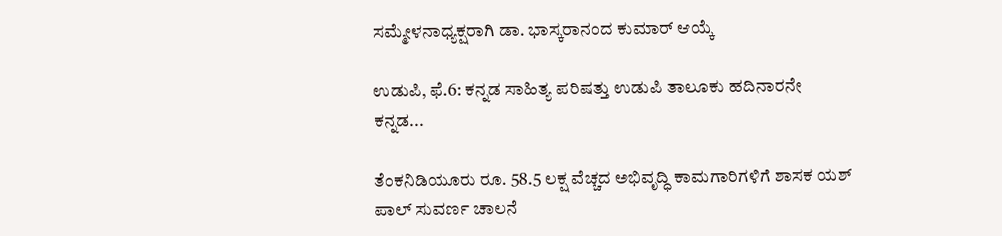ಸಮ್ಮೇಳನಾಧ್ಯಕ್ಷರಾಗಿ ಡಾ. ಭಾಸ್ಕರಾನಂದ ಕುಮಾರ್ ಆಯ್ಕೆ

ಉಡುಪಿ, ಫೆ.6: ಕನ್ನಡ ಸಾಹಿತ್ಯ ಪರಿಷತ್ತು ಉಡುಪಿ ತಾಲೂಕು ಹದಿನಾರನೇ ಕನ್ನಡ...

ತೆಂಕನಿಡಿಯೂರು ರೂ. 58.5 ಲಕ್ಷ ವೆಚ್ಚದ ಅಭಿವೃದ್ಧಿ ಕಾಮಗಾರಿಗಳಿಗೆ ಶಾಸಕ ಯಶ್ ಪಾಲ್ ಸುವರ್ಣ ಚಾಲನೆ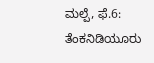ಮಲ್ಪೆ, ಫೆ.6: ತೆಂಕನಿಡಿಯೂರು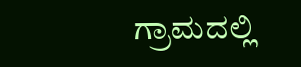ಗ್ರಾಮದಲ್ಲಿ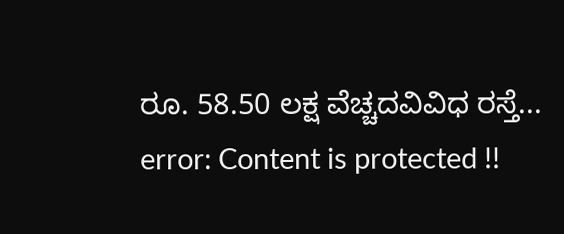ರೂ. 58.50 ಲಕ್ಷ ವೆಚ್ಚದವಿವಿಧ ರಸ್ತೆ...
error: Content is protected !!